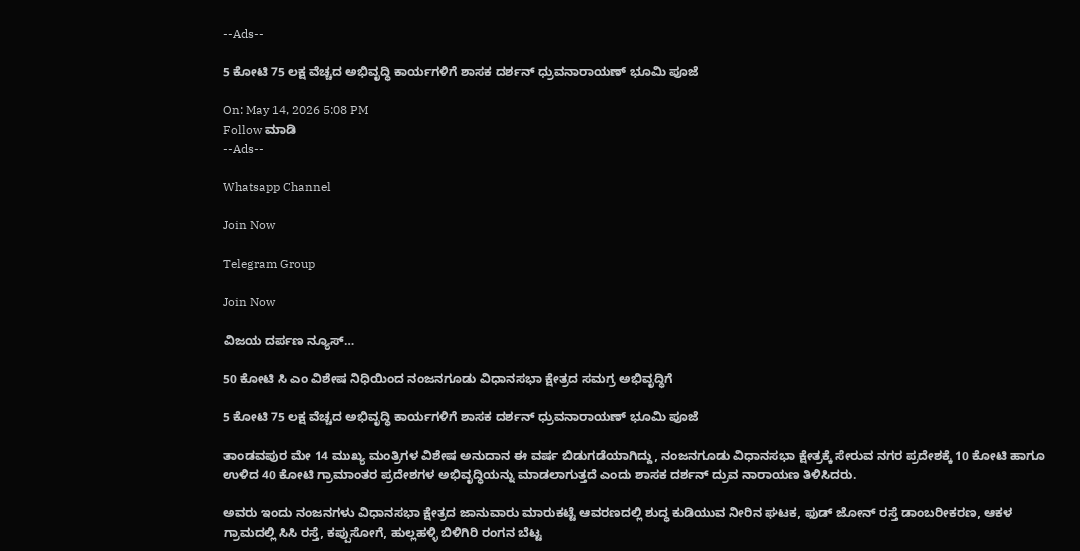--Ads--

5 ಕೋಟಿ 75 ಲಕ್ಷ ವೆಚ್ಚದ ಅಭಿವೃದ್ಧಿ ಕಾರ್ಯಗಳಿಗೆ ಶಾಸಕ ದರ್ಶನ್ ಧ್ರುವನಾರಾಯಣ್ ಭೂಮಿ ಪೂಜೆ

On: May 14, 2026 5:08 PM
Follow ಮಾಡಿ
--Ads--

Whatsapp Channel

Join Now

Telegram Group

Join Now

ವಿಜಯ ದರ್ಪಣ ನ್ಯೂಸ್…

50 ಕೋಟಿ ಸಿ ಎಂ ವಿಶೇಷ ನಿಧಿಯಿಂದ ನಂಜನಗೂಡು ವಿಧಾನಸಭಾ ಕ್ಷೇತ್ರದ ಸಮಗ್ರ ಅಭಿವೃದ್ಧಿಗೆ

5 ಕೋಟಿ 75 ಲಕ್ಷ ವೆಚ್ಚದ ಅಭಿವೃದ್ಧಿ ಕಾರ್ಯಗಳಿಗೆ ಶಾಸಕ ದರ್ಶನ್ ಧ್ರುವನಾರಾಯಣ್ ಭೂಮಿ ಪೂಜೆ

ತಾಂಡವಪುರ ಮೇ 14 ಮುಖ್ಯ ಮಂತ್ರಿಗಳ ವಿಶೇಷ ಅನುದಾನ ಈ ವರ್ಷ ಬಿಡುಗಡೆಯಾಗಿದ್ದು, ನಂಜನಗೂಡು ವಿಧಾನಸಭಾ ಕ್ಷೇತ್ರಕ್ಕೆ ಸೇರುವ ನಗರ ಪ್ರದೇಶಕ್ಕೆ 10 ಕೋಟಿ ಹಾಗೂ ಉಳಿದ 40 ಕೋಟಿ ಗ್ರಾಮಾಂತರ ಪ್ರದೇಶಗಳ ಅಭಿವೃದ್ಧಿಯನ್ನು ಮಾಡಲಾಗುತ್ತದೆ ಎಂದು ಶಾಸಕ ದರ್ಶನ್ ದ್ರುವ ನಾರಾಯಣ ತಿಳಿಸಿದರು.

ಅವರು ಇಂದು ನಂಜನಗಳು ವಿಧಾನಸಭಾ ಕ್ಷೇತ್ರದ ಜಾನುವಾರು ಮಾರುಕಟ್ಟೆ ಆವರಣದಲ್ಲಿ ಶುದ್ಧ ಕುಡಿಯುವ ನೀರಿನ ಘಟಕ, ಫುಡ್ ಜೋನ್ ರಸ್ತೆ ಡಾಂಬರೀಕರಣ, ಆಕಳ ಗ್ರಾಮದಲ್ಲಿ ಸಿಸಿ ರಸ್ತೆ, ಕಪ್ಪುಸೋಗೆ, ಹುಲ್ಲಹಳ್ಳಿ ಬಿಳಿಗಿರಿ ರಂಗನ ಬೆಟ್ಟ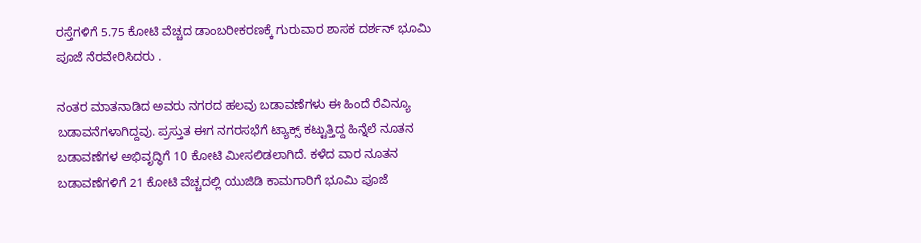ರಸ್ತೆಗಳಿಗೆ 5.75 ಕೋಟಿ ವೆಚ್ಚದ ಡಾಂಬರೀಕರಣಕ್ಕೆ ಗುರುವಾರ ಶಾಸಕ ದರ್ಶನ್ ಭೂಮಿ ಪೂಜೆ ನೆರವೇರಿಸಿದರು .

ನಂತರ ಮಾತನಾಡಿದ ಅವರು ನಗರದ ಹಲವು ಬಡಾವಣೆಗಳು ಈ ಹಿಂದೆ ರೆವಿನ್ಯೂ ಬಡಾವನೆಗಳಾಗಿದ್ದವು. ಪ್ರಸ್ತುತ ಈಗ ನಗರಸಭೆಗೆ ಟ್ಯಾಕ್ಸ್ ಕಟ್ಟುತ್ತಿದ್ದ ಹಿನ್ನೆಲೆ ನೂತನ ಬಡಾವಣೆಗಳ ಅಭಿವೃದ್ಧಿಗೆ 10 ಕೋಟಿ ಮೀಸಲಿಡಲಾಗಿದೆ. ಕಳೆದ ವಾರ ನೂತನ ಬಡಾವಣೆಗಳಿಗೆ 21 ಕೋಟಿ ವೆಚ್ಚದಲ್ಲಿ ಯುಜಿಡಿ ಕಾಮಗಾರಿಗೆ ಭೂಮಿ ಪೂಜೆ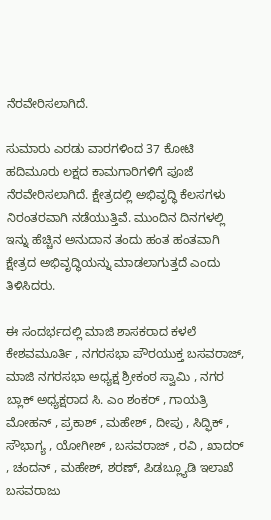ನೆರವೇರಿಸಲಾಗಿದೆ.

ಸುಮಾರು ಎರಡು ವಾರಗಳಿಂದ 37 ಕೋಟಿ ಹದಿಮೂರು ಲಕ್ಷದ ಕಾಮಗಾರಿಗಳಿಗೆ ಪೂಜೆ ನೆರವೇರಿಸಲಾಗಿದೆ. ಕ್ಷೇತ್ರದಲ್ಲಿ ಅಭಿವೃದ್ಧಿ ಕೆಲಸಗಳು ನಿರಂತರವಾಗಿ ನಡೆಯುತ್ತಿವೆ. ಮುಂದಿನ ದಿನಗಳಲ್ಲಿ ಇನ್ನು ಹೆಚ್ಚಿನ ಅನುದಾನ ತಂದು ಹಂತ ಹಂತವಾಗಿ ಕ್ಷೇತ್ರದ ಅಭಿವೃದ್ಧಿಯನ್ನು ಮಾಡಲಾಗುತ್ತದೆ ಎಂದು ತಿಳಿಸಿದರು.

ಈ ಸಂದರ್ಭದಲ್ಲಿ ಮಾಜಿ ಶಾಸಕರಾದ ಕಳಲೆ ಕೇಶವಮೂರ್ತಿ , ನಗರಸಭಾ ಪೌರಯುಕ್ತ ಬಸವರಾಜ್, ಮಾಜಿ ನಗರಸಭಾ ಅಧ್ಯಕ್ಷ ಶ್ರೀಕಂಠ ಸ್ವಾಮಿ , ನಗರ ಬ್ಲಾಕ್ ಅಧ್ಯಕ್ಷರಾದ ಸಿ. ಎಂ ಶಂಕರ್ , ಗಾಯತ್ರಿ ಮೋಹನ್ , ಪ್ರಕಾಶ್ , ಮಹೇಶ್ , ದೀಪು , ಸಿದ್ಫಿಕ್ , ಸೌಭಾಗ್ಯ , ಯೋಗೀಶ್ , ಬಸವರಾಜ್ , ರವಿ , ಖಾದರ್ , ಚಂದನ್ , ಮಹೇಶ್, ಶರಣ್, ಪಿಡಬ್ಲ್ಯೂಡಿ ಇಲಾಖೆ ಬಸವರಾಜು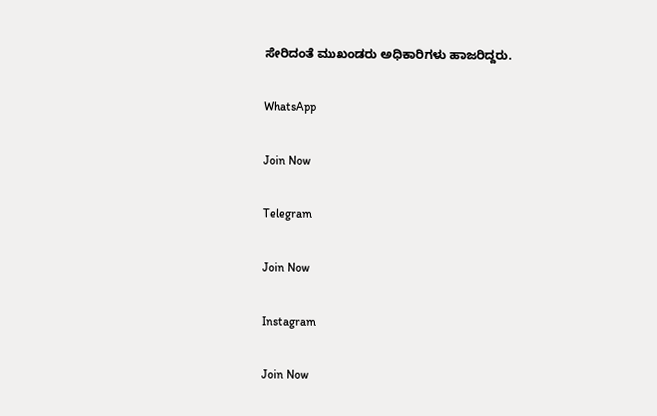ಸೇರಿದಂತೆ ಮುಖಂಡರು ಅಧಿಕಾರಿಗಳು ಹಾಜರಿದ್ದರು.

WhatsApp

Join Now

Telegram

Join Now

Instagram

Join Now